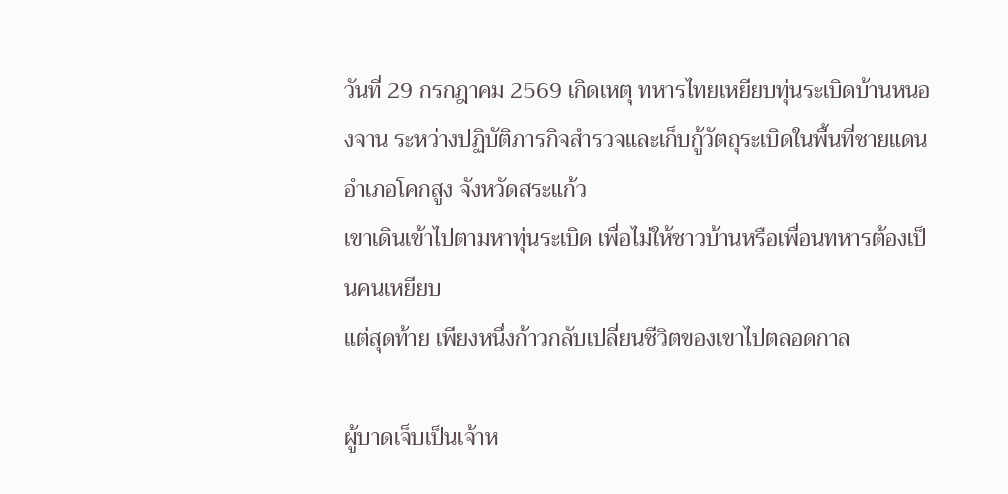วันที่ 29 กรกฎาคม 2569 เกิดเหตุ ทหารไทยเหยียบทุ่นระเบิดบ้านหนองจาน ระหว่างปฏิบัติภารกิจสำรวจและเก็บกู้วัตถุระเบิดในพื้นที่ชายแดน อำเภอโคกสูง จังหวัดสระแก้ว
เขาเดินเข้าไปตามหาทุ่นระเบิด เพื่อไม่ให้ชาวบ้านหรือเพื่อนทหารต้องเป็นคนเหยียบ
แต่สุดท้าย เพียงหนึ่งก้าวกลับเปลี่ยนชีวิตของเขาไปตลอดกาล

ผู้บาดเจ็บเป็นเจ้าห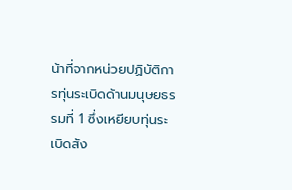น้าที่จากหน่วยปฏิบัติการทุ่นระเบิดด้านมนุษยธรรมที่ 1 ซึ่งเหยียบทุ่นระเบิดสัง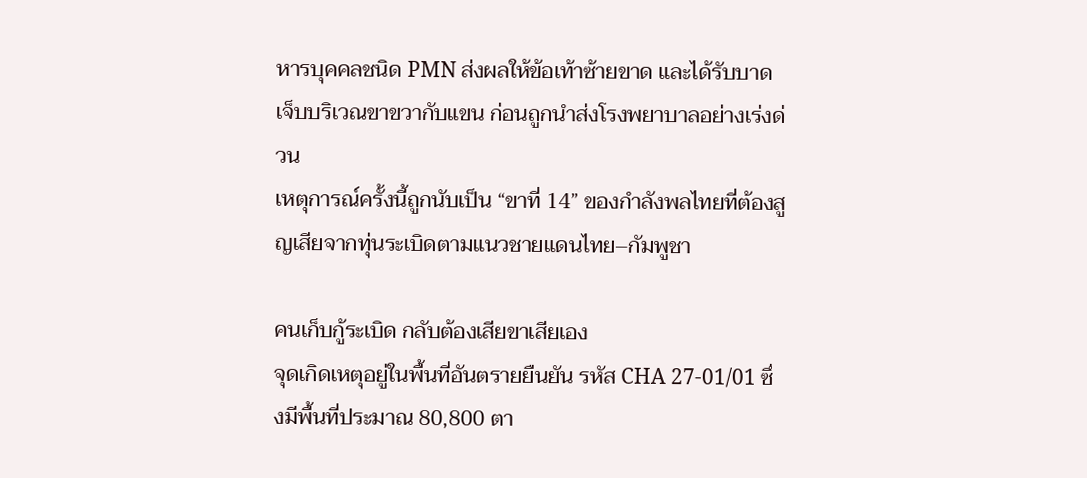หารบุคคลชนิด PMN ส่งผลให้ข้อเท้าซ้ายขาด และได้รับบาดเจ็บบริเวณขาขวากับแขน ก่อนถูกนำส่งโรงพยาบาลอย่างเร่งด่วน
เหตุการณ์ครั้งนี้ถูกนับเป็น “ขาที่ 14” ของกำลังพลไทยที่ต้องสูญเสียจากทุ่นระเบิดตามแนวชายแดนไทย–กัมพูชา

คนเก็บกู้ระเบิด กลับต้องเสียขาเสียเอง
จุดเกิดเหตุอยู่ในพื้นที่อันตรายยืนยัน รหัส CHA 27-01/01 ซึ่งมีพื้นที่ประมาณ 80,800 ตา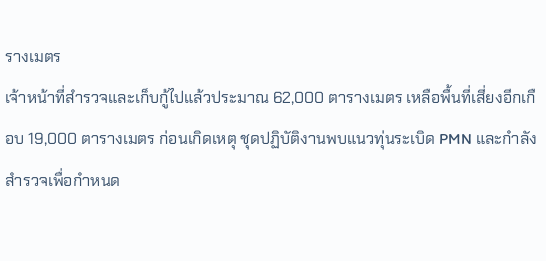รางเมตร
เจ้าหน้าที่สำรวจและเก็บกู้ไปแล้วประมาณ 62,000 ตารางเมตร เหลือพื้นที่เสี่ยงอีกเกือบ 19,000 ตารางเมตร ก่อนเกิดเหตุ ชุดปฏิบัติงานพบแนวทุ่นระเบิด PMN และกำลังสำรวจเพื่อกำหนด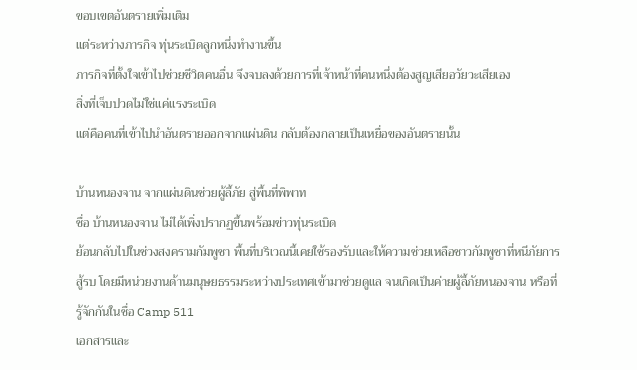ขอบเขตอันตรายเพิ่มเติม
แต่ระหว่างภารกิจ ทุ่นระเบิดลูกหนึ่งทำงานขึ้น
ภารกิจที่ตั้งใจเข้าไปช่วยชีวิตคนอื่น จึงจบลงด้วยการที่เจ้าหน้าที่คนหนึ่งต้องสูญเสียอวัยวะเสียเอง
สิ่งที่เจ็บปวดไม่ใช่แค่แรงระเบิด
แต่คือคนที่เข้าไปนำอันตรายออกจากแผ่นดิน กลับต้องกลายเป็นเหยื่อของอันตรายนั้น

บ้านหนองจาน จากแผ่นดินช่วยผู้ลี้ภัย สู่พื้นที่พิพาท
ชื่อ บ้านหนองจาน ไม่ได้เพิ่งปรากฏขึ้นพร้อมข่าวทุ่นระเบิด
ย้อนกลับไปในช่วงสงครามกัมพูชา พื้นที่บริเวณนี้เคยใช้รองรับและให้ความช่วยเหลือชาวกัมพูชาที่หนีภัยการสู้รบ โดยมีหน่วยงานด้านมนุษยธรรมระหว่างประเทศเข้ามาช่วยดูแล จนเกิดเป็นค่ายผู้ลี้ภัยหนองจาน หรือที่รู้จักกันในชื่อ Camp 511
เอกสารและ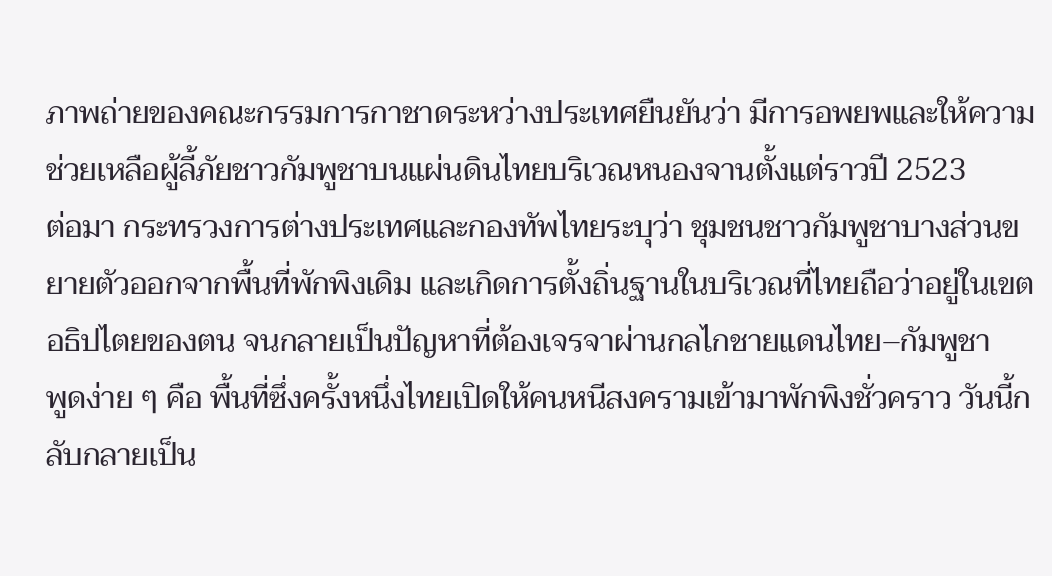ภาพถ่ายของคณะกรรมการกาชาดระหว่างประเทศยืนยันว่า มีการอพยพและให้ความช่วยเหลือผู้ลี้ภัยชาวกัมพูชาบนแผ่นดินไทยบริเวณหนองจานตั้งแต่ราวปี 2523
ต่อมา กระทรวงการต่างประเทศและกองทัพไทยระบุว่า ชุมชนชาวกัมพูชาบางส่วนขยายตัวออกจากพื้นที่พักพิงเดิม และเกิดการตั้งถิ่นฐานในบริเวณที่ไทยถือว่าอยู่ในเขตอธิปไตยของตน จนกลายเป็นปัญหาที่ต้องเจรจาผ่านกลไกชายแดนไทย–กัมพูชา
พูดง่าย ๆ คือ พื้นที่ซึ่งครั้งหนึ่งไทยเปิดให้คนหนีสงครามเข้ามาพักพิงชั่วคราว วันนี้กลับกลายเป็น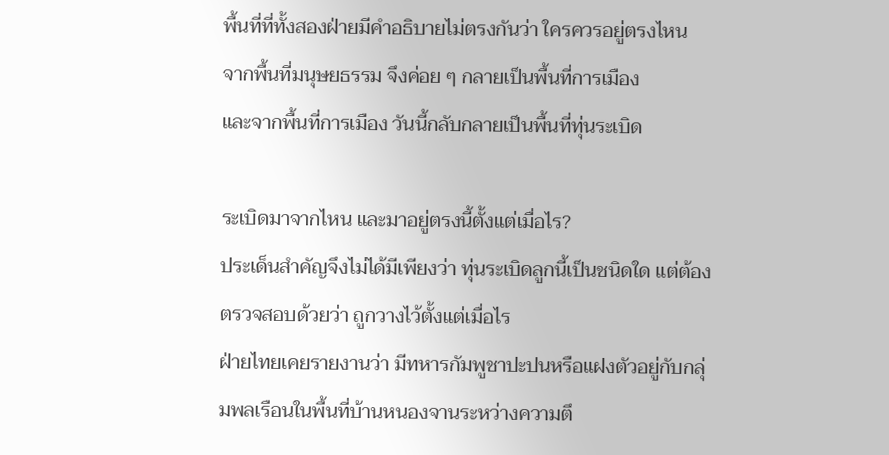พื้นที่ที่ทั้งสองฝ่ายมีคำอธิบายไม่ตรงกันว่า ใครควรอยู่ตรงไหน
จากพื้นที่มนุษยธรรม จึงค่อย ๆ กลายเป็นพื้นที่การเมือง
และจากพื้นที่การเมือง วันนี้กลับกลายเป็นพื้นที่ทุ่นระเบิด

ระเบิดมาจากไหน และมาอยู่ตรงนี้ตั้งแต่เมื่อไร?
ประเด็นสำคัญจึงไม่ได้มีเพียงว่า ทุ่นระเบิดลูกนี้เป็นชนิดใด แต่ต้องตรวจสอบด้วยว่า ถูกวางไว้ตั้งแต่เมื่อไร
ฝ่ายไทยเคยรายงานว่า มีทหารกัมพูชาปะปนหรือแฝงตัวอยู่กับกลุ่มพลเรือนในพื้นที่บ้านหนองจานระหว่างความตึ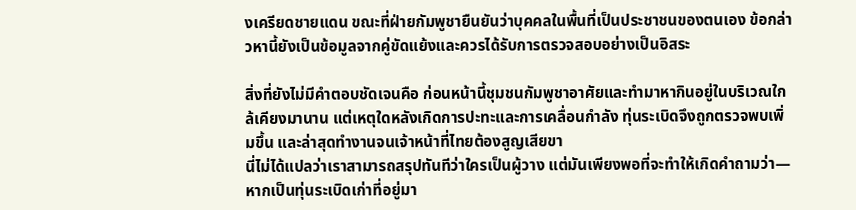งเครียดชายแดน ขณะที่ฝ่ายกัมพูชายืนยันว่าบุคคลในพื้นที่เป็นประชาชนของตนเอง ข้อกล่าวหานี้ยังเป็นข้อมูลจากคู่ขัดแย้งและควรได้รับการตรวจสอบอย่างเป็นอิสระ

สิ่งที่ยังไม่มีคำตอบชัดเจนคือ ก่อนหน้านี้ชุมชนกัมพูชาอาศัยและทำมาหากินอยู่ในบริเวณใกล้เคียงมานาน แต่เหตุใดหลังเกิดการปะทะและการเคลื่อนกำลัง ทุ่นระเบิดจึงถูกตรวจพบเพิ่มขึ้น และล่าสุดทำงานจนเจ้าหน้าที่ไทยต้องสูญเสียขา
นี่ไม่ได้แปลว่าเราสามารถสรุปทันทีว่าใครเป็นผู้วาง แต่มันเพียงพอที่จะทำให้เกิดคำถามว่า—
หากเป็นทุ่นระเบิดเก่าที่อยู่มา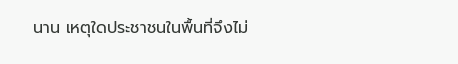นาน เหตุใดประชาชนในพื้นที่จึงไม่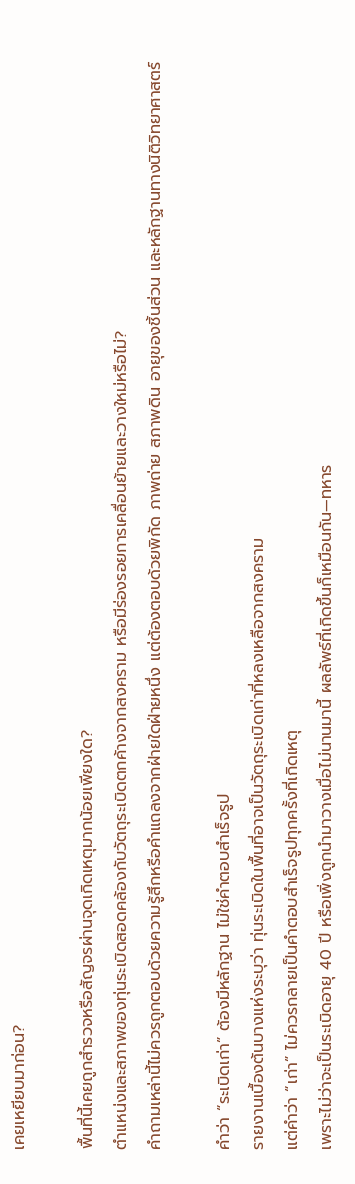เคยเหยียบมาก่อน?

พื้นที่นี้เคยถูกสำรวจหรือสัญจรผ่านจุดเกิดเหตุมากน้อยเพียงใด?
ตำแหน่งและสภาพของทุ่นระเบิดสอดคล้องกับวัตถุระเบิดตกค้างจากสงคราม หรือมีร่องรอยการเคลื่อนย้ายและวางใหม่หรือไม่?
คำถามเหล่านี้ไม่ควรถูกตอบด้วยความรู้สึกหรือคำแถลงจากฝ่ายใดฝ่ายหนึ่ง แต่ต้องตอบด้วยพิกัด ภาพถ่าย สภาพดิน อายุของชิ้นส่วน และหลักฐานทางนิติวิทยาศาสตร์

คำว่า “ระเบิดเก่า” ต้องมีหลักฐาน ไม่ใช่คำตอบสำเร็จรูป
รายงานเบื้องต้นบางแห่งระบุว่า ทุ่นระเบิดในพื้นที่อาจเป็นวัตถุระเบิดเก่าที่หลงเหลือจากสงคราม
แต่คำว่า “เก่า” ไม่ควรกลายเป็นคำตอบสำเร็จรูปทุกครั้งที่เกิดเหตุ
เพราะไม่ว่าจะเป็นระเบิดอายุ 40 ปี หรือเพิ่งถูกนำมาวางเมื่อไม่นานมานี้ ผลลัพธ์ที่เกิดขึ้นก็เหมือนกัน—ทหาร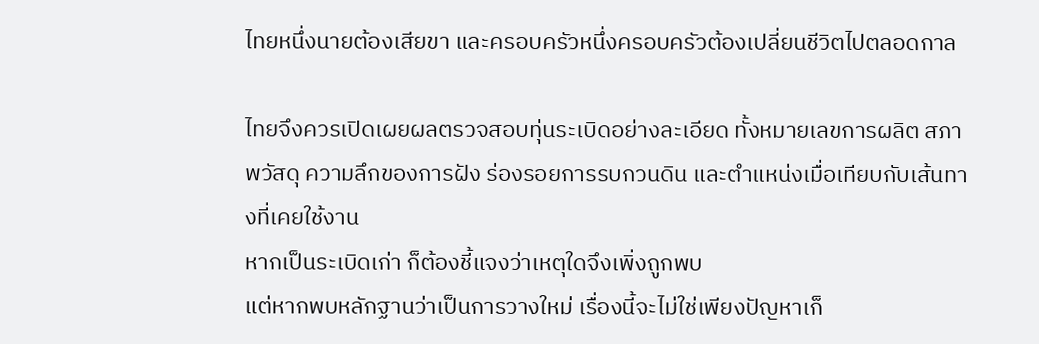ไทยหนึ่งนายต้องเสียขา และครอบครัวหนึ่งครอบครัวต้องเปลี่ยนชีวิตไปตลอดกาล

ไทยจึงควรเปิดเผยผลตรวจสอบทุ่นระเบิดอย่างละเอียด ทั้งหมายเลขการผลิต สภาพวัสดุ ความลึกของการฝัง ร่องรอยการรบกวนดิน และตำแหน่งเมื่อเทียบกับเส้นทางที่เคยใช้งาน
หากเป็นระเบิดเก่า ก็ต้องชี้แจงว่าเหตุใดจึงเพิ่งถูกพบ
แต่หากพบหลักฐานว่าเป็นการวางใหม่ เรื่องนี้จะไม่ใช่เพียงปัญหาเก็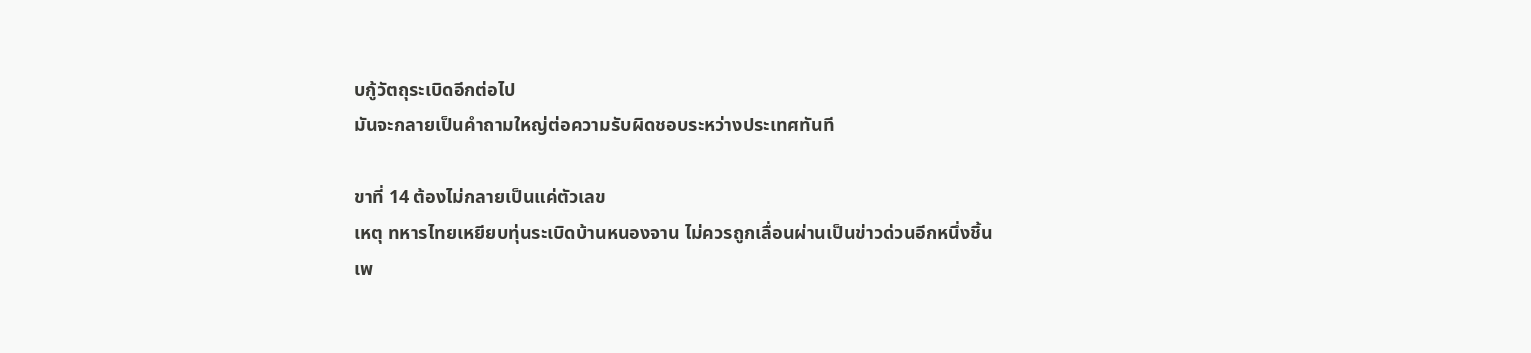บกู้วัตถุระเบิดอีกต่อไป
มันจะกลายเป็นคำถามใหญ่ต่อความรับผิดชอบระหว่างประเทศทันที

ขาที่ 14 ต้องไม่กลายเป็นแค่ตัวเลข
เหตุ ทหารไทยเหยียบทุ่นระเบิดบ้านหนองจาน ไม่ควรถูกเลื่อนผ่านเป็นข่าวด่วนอีกหนึ่งชิ้น
เพ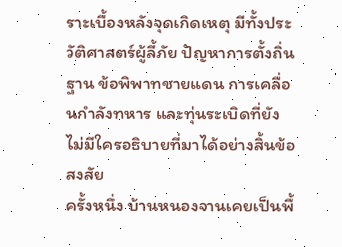ราะเบื้องหลังจุดเกิดเหตุ มีทั้งประวัติศาสตร์ผู้ลี้ภัย ปัญหาการตั้งถิ่นฐาน ข้อพิพาทชายแดน การเคลื่อนกำลังทหาร และทุ่นระเบิดที่ยังไม่มีใครอธิบายที่มาได้อย่างสิ้นข้อสงสัย
ครั้งหนึ่ง บ้านหนองจานเคยเป็นพื้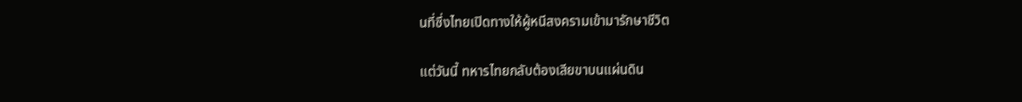นที่ซึ่งไทยเปิดทางให้ผู้หนีสงครามเข้ามารักษาชีวิต

แต่วันนี้ ทหารไทยกลับต้องเสียขาบนแผ่นดิน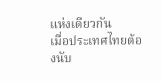แห่งเดียวกัน
เมื่อประเทศไทยต้องนับ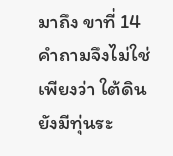มาถึง ขาที่ 14 คำถามจึงไม่ใช่เพียงว่า ใต้ดินยังมีทุ่นระ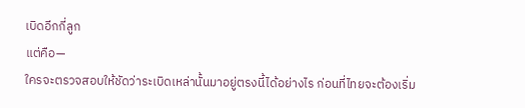เบิดอีกกี่ลูก
แต่คือ—
ใครจะตรวจสอบให้ชัดว่าระเบิดเหล่านั้นมาอยู่ตรงนี้ได้อย่างไร ก่อนที่ไทยจะต้องเริ่ม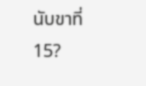นับขาที่ 15?